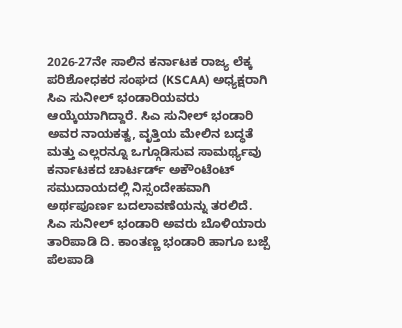2026-27ನೇ ಸಾಲಿನ ಕರ್ನಾಟಕ ರಾಜ್ಯ ಲೆಕ್ಕ ಪರಿಶೋಧಕರ ಸಂಘದ (KSCAA) ಅಧ್ಯಕ್ಷರಾಗಿ ಸಿಎ ಸುನೀಲ್ ಭಂಡಾರಿಯವರು ಆಯ್ಕೆಯಾಗಿದ್ದಾರೆ. ಸಿಎ ಸುನೀಲ್ ಭಂಡಾರಿ ಅವರ ನಾಯಕತ್ವ, ವೃತ್ತಿಯ ಮೇಲಿನ ಬದ್ಧತೆ ಮತ್ತು ಎಲ್ಲರನ್ನೂ ಒಗ್ಗೂಡಿಸುವ ಸಾಮರ್ಥ್ಯವು ಕರ್ನಾಟಕದ ಚಾರ್ಟರ್ಡ್ ಅಕೌಂಟೆಂಟ್ ಸಮುದಾಯದಲ್ಲಿ ನಿಸ್ಸಂದೇಹವಾಗಿ ಅರ್ಥಪೂರ್ಣ ಬದಲಾವಣೆಯನ್ನು ತರಲಿದೆ. ಸಿಎ ಸುನೀಲ್ ಭಂಡಾರಿ ಅವರು ಬೊಳಿಯಾರು ತಾರಿಪಾಡಿ ದಿ. ಕಾಂತಣ್ಣ ಭಂಡಾರಿ ಹಾಗೂ ಬಜ್ಪೆ ಪೆಲಪಾಡಿ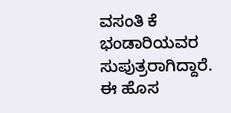ವಸಂತಿ ಕೆ ಭಂಡಾರಿಯವರ ಸುಪುತ್ರರಾಗಿದ್ದಾರೆ. ಈ ಹೊಸ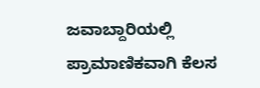ಜವಾಬ್ದಾರಿಯಲ್ಲಿ ಪ್ರಾಮಾಣಿಕವಾಗಿ ಕೆಲಸ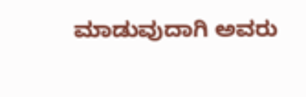ಮಾಡುವುದಾಗಿ ಅವರು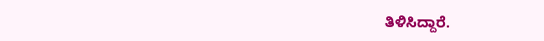ತಿಳಿಸಿದ್ದಾರೆ.